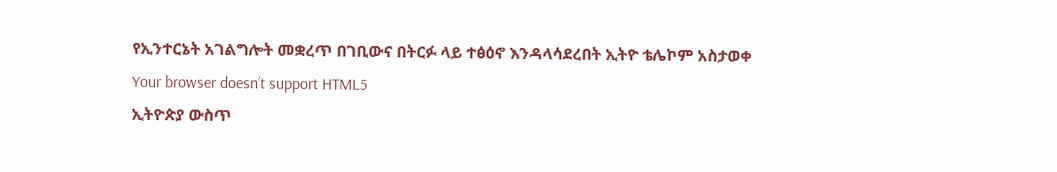የኢንተርኔት አገልግሎት መቋረጥ በገቢውና በትርፉ ላይ ተፅዕኖ እንዳላሳደረበት ኢትዮ ቴሌኮም አስታወቀ
Your browser doesn’t support HTML5
ኢትዮጵያ ውስጥ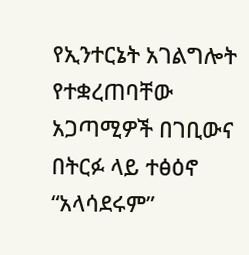የኢንተርኔት አገልግሎት የተቋረጠባቸው አጋጣሚዎች በገቢውና በትርፉ ላይ ተፅዕኖ “አላሳደሩም”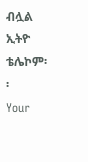ብሏል ኢትዮ ቴሌኮም፡፡
Your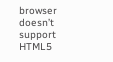browser doesn’t support HTML5